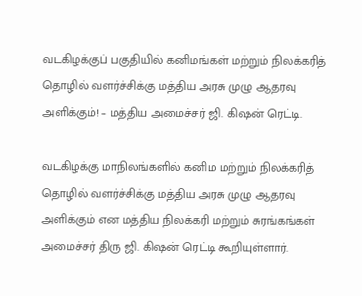வடகிழக்குப் பகுதியில் கனிமங்கள் மற்றும் நிலக்கரித் தொழில் வளர்ச்சிக்கு மத்திய அரசு முழு ஆதரவு அளிக்கும்! – மத்திய அமைச்சர் ஜி. கிஷன் ரெட்டி.

வடகிழக்கு மாநிலங்களில் கனிம மற்றும் நிலக்கரித் தொழில் வளர்ச்சிக்கு மத்திய அரசு முழு ஆதரவு அளிக்கும் என மத்திய நிலக்கரி மற்றும் சுரங்கங்கள் அமைச்சர் திரு ஜி. கிஷன் ரெட்டி கூறியுள்ளார்.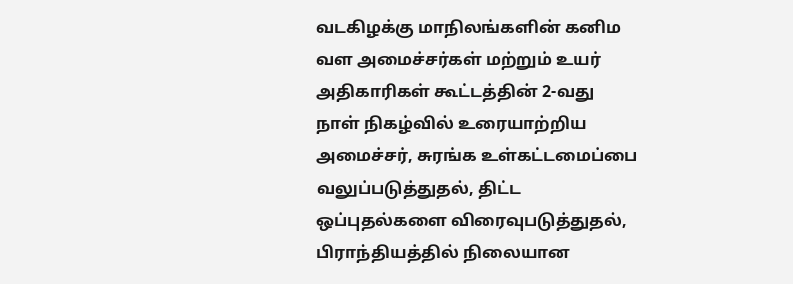வடகிழக்கு மாநிலங்களின் கனிம வள அமைச்சர்கள் மற்றும் உயர் அதிகாரிகள் கூட்டத்தின் 2-வது நாள் நிகழ்வில் உரையாற்றிய அமைச்சர், சுரங்க உள்கட்டமைப்பை வலுப்படுத்துதல், திட்ட ஒப்புதல்களை விரைவுபடுத்துதல், பிராந்தியத்தில் நிலையான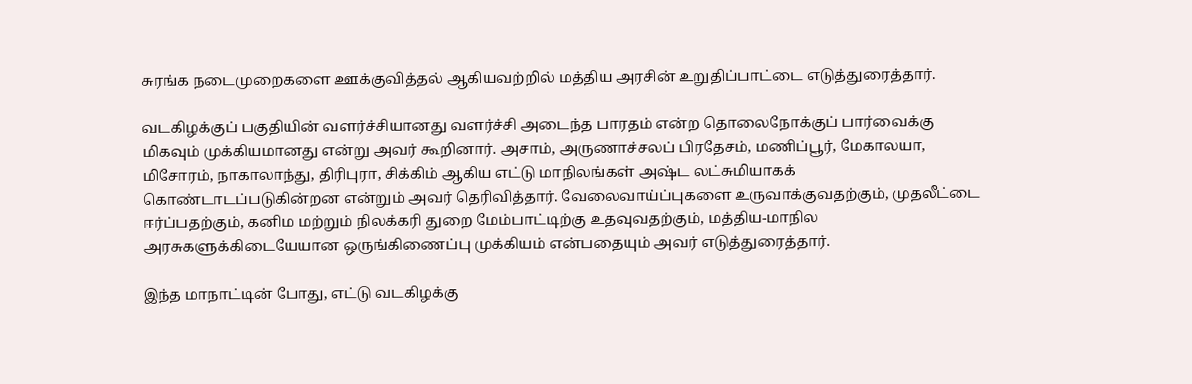சுரங்க நடைமுறைகளை ஊக்குவித்தல் ஆகியவற்றில் மத்திய அரசின் உறுதிப்பாட்டை எடுத்துரைத்தார்.

வடகிழக்குப் பகுதியின் வளர்ச்சியானது வளர்ச்சி அடைந்த பாரதம் என்ற தொலைநோக்குப் பார்வைக்கு மிகவும் முக்கியமானது என்று அவர் கூறினார். அசாம், அருணாச்சலப் பிரதேசம், மணிப்பூர், மேகாலயா, மிசோரம், நாகாலாந்து, திரிபுரா, சிக்கிம் ஆகிய எட்டு மாநிலங்கள் அஷ்ட லட்சுமியாகக் கொண்டாடப்படுகின்றன என்றும் அவர் தெரிவித்தார். வேலைவாய்ப்புகளை உருவாக்குவதற்கும், முதலீட்டை ஈர்ப்பதற்கும், கனிம மற்றும் நிலக்கரி துறை மேம்பாட்டிற்கு உதவுவதற்கும், மத்திய-மாநில அரசுகளுக்கிடையேயான ஒருங்கிணைப்பு முக்கியம் என்பதையும் அவர் எடுத்துரைத்தார்.

இந்த மாநாட்டின் போது, எட்டு வடகிழக்கு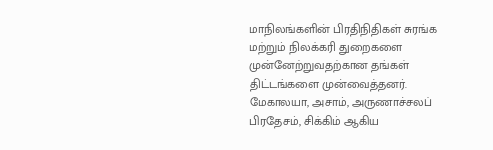மாநிலங்களின் பிரதிநிதிகள் சுரங்க மற்றும் நிலக்கரி துறைகளை முன்னேற்றுவதற்கான தங்கள் திட்டங்களை முன்வைத்தனர். மேகாலயா, அசாம், அருணாச்சலப் பிரதேசம், சிக்கிம் ஆகிய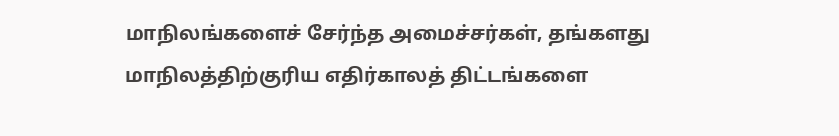மாநிலங்களைச் சேர்ந்த அமைச்சர்கள், தங்களது மாநிலத்திற்குரிய எதிர்காலத் திட்டங்களை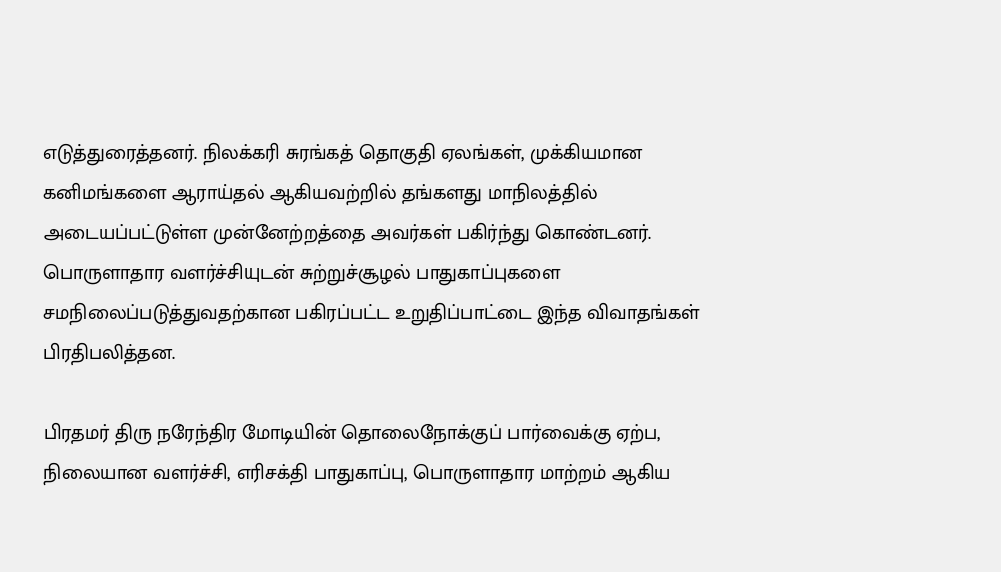எடுத்துரைத்தனர். நிலக்கரி சுரங்கத் தொகுதி ஏலங்கள், முக்கியமான கனிமங்களை ஆராய்தல் ஆகியவற்றில் தங்களது மாநிலத்தில் அடையப்பட்டுள்ள முன்னேற்றத்தை அவர்கள் பகிர்ந்து கொண்டனர். பொருளாதார வளர்ச்சியுடன் சுற்றுச்சூழல் பாதுகாப்புகளை சமநிலைப்படுத்துவதற்கான பகிரப்பட்ட உறுதிப்பாட்டை இந்த விவாதங்கள் பிரதிபலித்தன.

பிரதமர் திரு நரேந்திர மோடியின் தொலைநோக்குப் பார்வைக்கு ஏற்ப, நிலையான வளர்ச்சி, எரிசக்தி பாதுகாப்பு, பொருளாதார மாற்றம் ஆகிய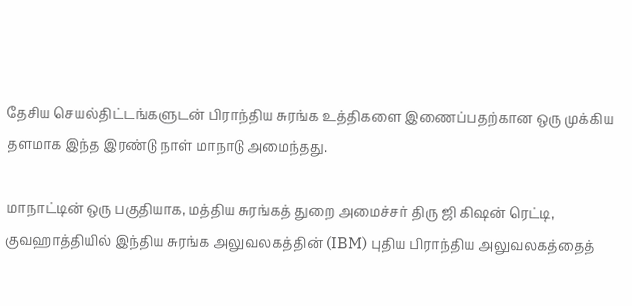தேசிய செயல்திட்டங்களுடன் பிராந்திய சுரங்க உத்திகளை இணைப்பதற்கான ஒரு முக்கிய தளமாக இந்த இரண்டு நாள் மாநாடு அமைந்தது.

மாநாட்டின் ஒரு பகுதியாக, மத்திய சுரங்கத் துறை அமைச்சர் திரு ஜி கிஷன் ரெட்டி, குவஹாத்தியில் இந்திய சுரங்க அலுவலகத்தின் (IBM) புதிய பிராந்திய அலுவலகத்தைத்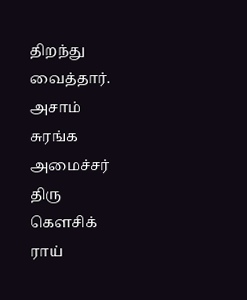திறந்து வைத்தார். அசாம் சுரங்க அமைச்சர் திரு கௌசிக் ராய்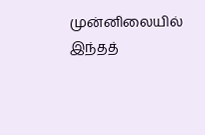முன்னிலையில் இந்தத்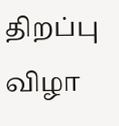திறப்பு விழா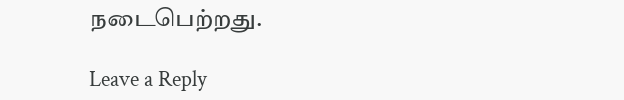நடைபெற்றது.

Leave a Reply